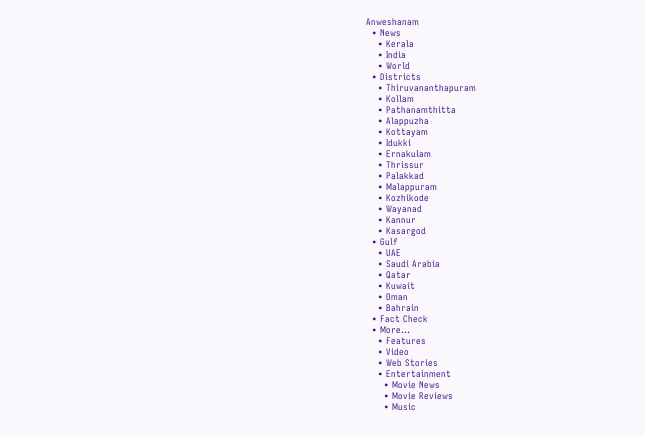Anweshanam
  • News
    • Kerala
    • India
    • World
  • Districts
    • Thiruvananthapuram
    • Kollam
    • Pathanamthitta
    • Alappuzha
    • Kottayam
    • Idukki
    • Ernakulam
    • Thrissur
    • Palakkad
    • Malappuram
    • Kozhikode
    • Wayanad
    • Kannur
    • Kasargod
  • Gulf
    • UAE
    • Saudi Arabia
    • Qatar
    • Kuwait
    • Oman
    • Bahrain
  • Fact Check
  • More…
    • Features
    • Video
    • Web Stories
    • Entertainment
      • Movie News
      • Movie Reviews
      • Music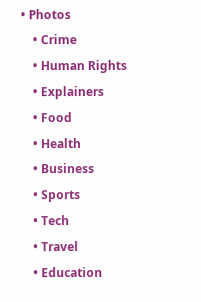• Photos
    • Crime
    • Human Rights
    • Explainers
    • Food
    • Health
    • Business
    • Sports
    • Tech
    • Travel
    • Education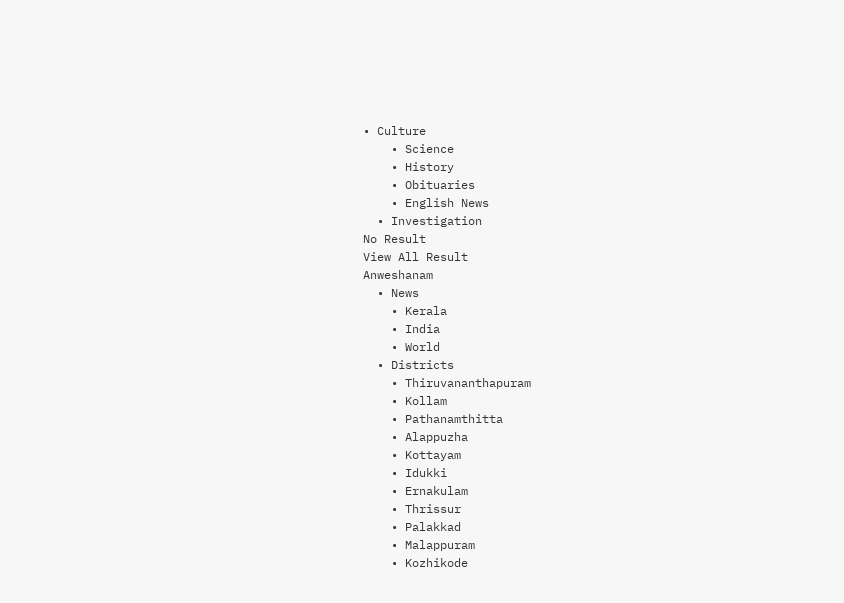• Culture
    • Science
    • History
    • Obituaries
    • English News
  • Investigation
No Result
View All Result
Anweshanam
  • News
    • Kerala
    • India
    • World
  • Districts
    • Thiruvananthapuram
    • Kollam
    • Pathanamthitta
    • Alappuzha
    • Kottayam
    • Idukki
    • Ernakulam
    • Thrissur
    • Palakkad
    • Malappuram
    • Kozhikode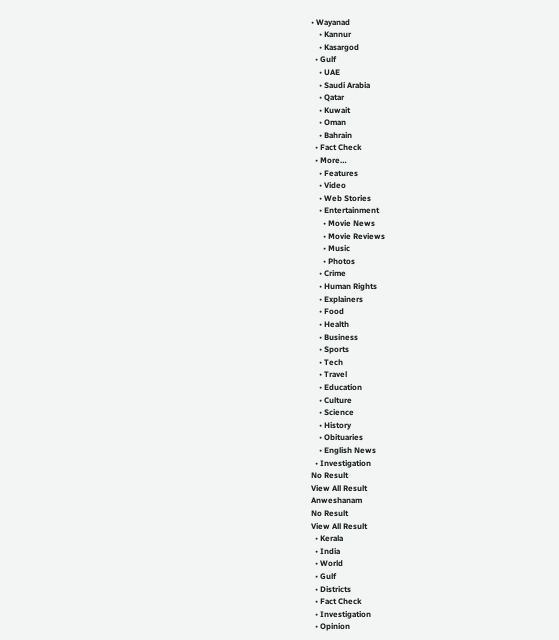• Wayanad
    • Kannur
    • Kasargod
  • Gulf
    • UAE
    • Saudi Arabia
    • Qatar
    • Kuwait
    • Oman
    • Bahrain
  • Fact Check
  • More…
    • Features
    • Video
    • Web Stories
    • Entertainment
      • Movie News
      • Movie Reviews
      • Music
      • Photos
    • Crime
    • Human Rights
    • Explainers
    • Food
    • Health
    • Business
    • Sports
    • Tech
    • Travel
    • Education
    • Culture
    • Science
    • History
    • Obituaries
    • English News
  • Investigation
No Result
View All Result
Anweshanam
No Result
View All Result
  • Kerala
  • India
  • World
  • Gulf
  • Districts
  • Fact Check
  • Investigation
  • Opinion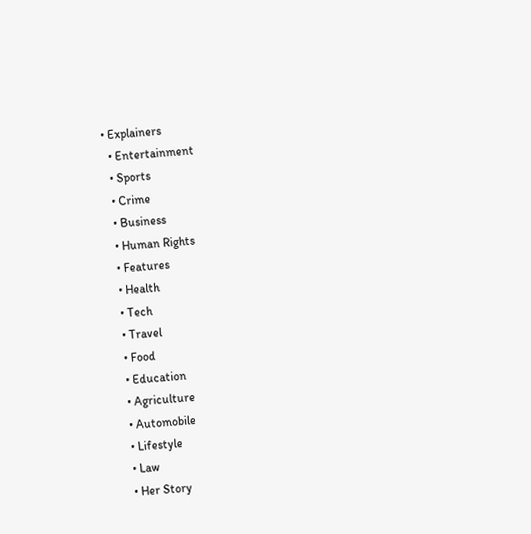• Explainers
  • Entertainment
  • Sports
  • Crime
  • Business
  • Human Rights
  • Features
  • Health
  • Tech
  • Travel
  • Food
  • Education
  • Agriculture
  • Automobile
  • Lifestyle
  • Law
  • Her Story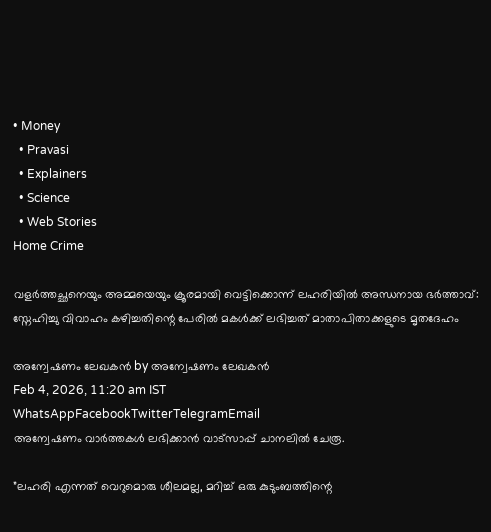• Money
  • Pravasi
  • Explainers
  • Science
  • Web Stories
Home Crime

വളർത്തച്ഛനെയും അമ്മയെയും ക്രൂരമായി വെട്ടിക്കൊന്ന് ലഹരിയിൽ അന്ധനായ ഭർത്താവ്: സ്നേഹിച്ചു വിവാഹം കഴിച്ചതിന്റെ പേരിൽ മകൾക്ക് ലഭിച്ചത് മാതാപിതാക്കളുടെ മൃതദേഹം

അന്വേഷണം ലേഖകൻ by അന്വേഷണം ലേഖകൻ
Feb 4, 2026, 11:20 am IST
WhatsAppFacebookTwitterTelegramEmail
അന്വേഷണം വാർത്തകൾ ലഭിക്കാന്‍ വാട്സാപ്പ് ചാനലില്‍ ചേരൂ.

”ലഹരി എന്നത് വെറുമൊരു ശീലമല്ല, മറിച്ച് ഒരു കുടുംബത്തിന്റെ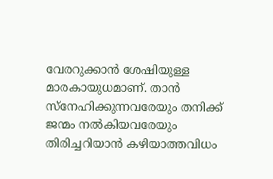വേരറുക്കാൻ ശേഷിയുള്ള മാരകായുധമാണ്. താൻ സ്നേഹിക്കുന്നവരേയും തനിക്ക് ജന്മം നൽകിയവരേയും തിരിച്ചറിയാൻ കഴിയാത്തവിധം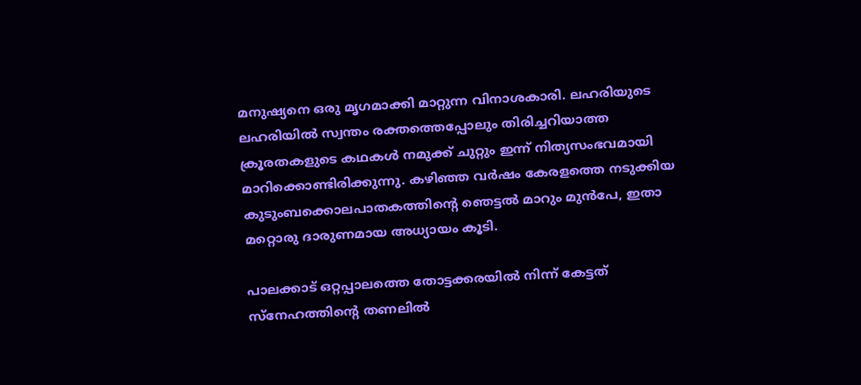മനുഷ്യനെ ഒരു മൃഗമാക്കി മാറ്റുന്ന വിനാശകാരി. ലഹരിയുടെ ലഹരിയിൽ സ്വന്തം രക്തത്തെപ്പോലും തിരിച്ചറിയാത്ത ക്രൂരതകളുടെ കഥകൾ നമുക്ക് ചുറ്റും ഇന്ന് നിത്യസംഭവമായി മാറിക്കൊണ്ടിരിക്കുന്നു. കഴിഞ്ഞ വർഷം കേരളത്തെ നടുക്കിയ കുടുംബക്കൊലപാതകത്തിന്റെ ഞെട്ടൽ മാറും മുൻപേ, ഇതാ മറ്റൊരു ദാരുണമായ അധ്യായം കൂടി.

പാലക്കാട് ഒറ്റപ്പാലത്തെ തോട്ടക്കരയിൽ നിന്ന് കേട്ടത് സ്നേഹത്തിന്റെ തണലിൽ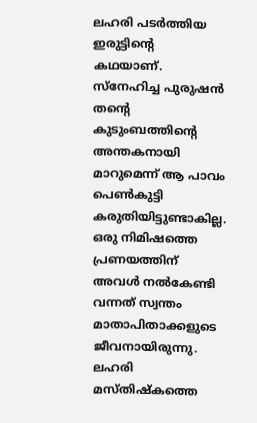ലഹരി പടർത്തിയ ഇരുട്ടിന്റെ കഥയാണ്. സ്നേഹിച്ച പുരുഷൻ തന്റെ കുടുംബത്തിന്റെ അന്തകനായി മാറുമെന്ന് ആ പാവം പെൺകുട്ടി കരുതിയിട്ടുണ്ടാകില്ല. ഒരു നിമിഷത്തെ പ്രണയത്തിന് അവൾ നൽകേണ്ടി വന്നത് സ്വന്തം മാതാപിതാക്കളുടെ ജീവനായിരുന്നു. ലഹരി മസ്തിഷ്കത്തെ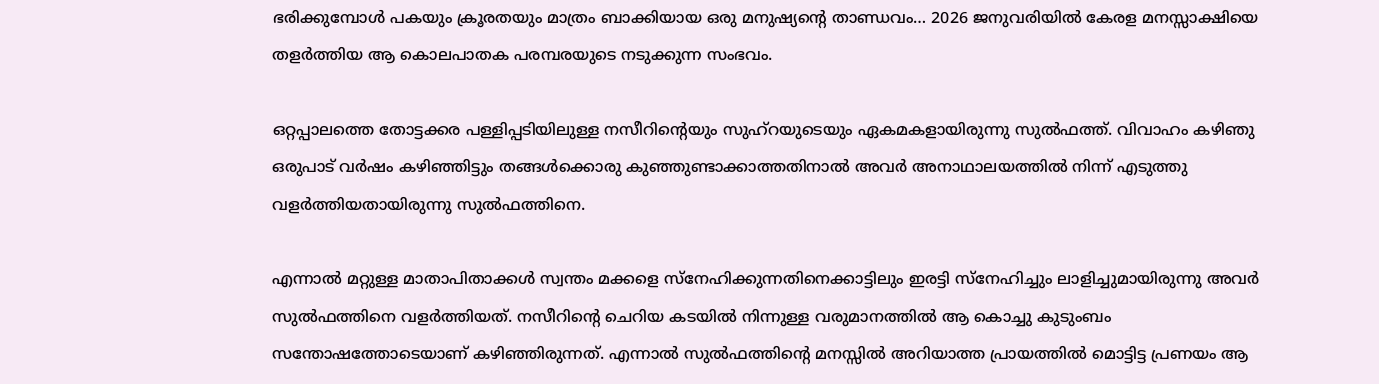ഭരിക്കുമ്പോൾ പകയും ക്രൂരതയും മാത്രം ബാക്കിയായ ഒരു മനുഷ്യന്റെ താണ്ഡവം… 2026 ജനുവരിയിൽ കേരള മനസ്സാക്ഷിയെ തളർത്തിയ ആ കൊലപാതക പരമ്പരയുടെ നടുക്കുന്ന സംഭവം.

ഒറ്റപ്പാലത്തെ തോട്ടക്കര പള്ളിപ്പടിയിലുള്ള നസീറിന്റെയും സുഹ്റയുടെയും ഏകമകളായിരുന്നു സുൽഫത്ത്. വിവാഹം കഴിഞു ഒരുപാട് വർഷം കഴിഞ്ഞിട്ടും തങ്ങൾക്കൊരു കുഞ്ഞുണ്ടാക്കാത്തതിനാൽ അവർ അനാഥാലയത്തിൽ നിന്ന് എടുത്തു വളർത്തിയതായിരുന്നു സുൽഫത്തിനെ.

എന്നാൽ മറ്റുള്ള മാതാപിതാക്കൾ സ്വന്തം മക്കളെ സ്നേഹിക്കുന്നതിനെക്കാട്ടിലും ഇരട്ടി സ്നേഹിച്ചും ലാളിച്ചുമായിരുന്നു അവർ സുൽഫത്തിനെ വളർത്തിയത്. നസീറിന്റെ ചെറിയ കടയിൽ നിന്നുള്ള വരുമാനത്തിൽ ആ കൊച്ചു കുടുംബം സന്തോഷത്തോടെയാണ് കഴിഞ്ഞിരുന്നത്. എന്നാൽ സുൽഫത്തിന്റെ മനസ്സിൽ അറിയാത്ത പ്രായത്തിൽ മൊട്ടിട്ട പ്രണയം ആ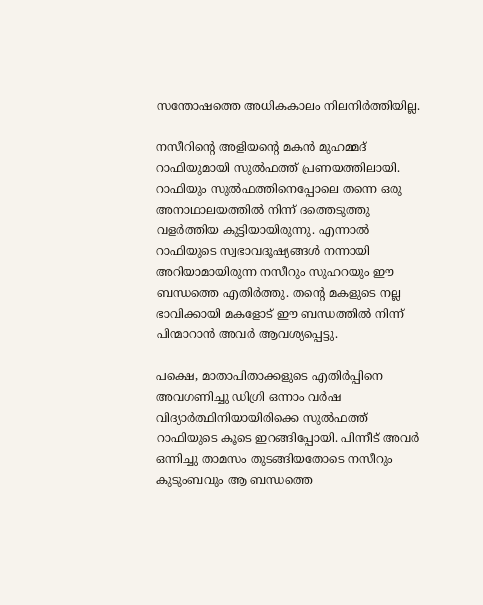സന്തോഷത്തെ അധികകാലം നിലനിർത്തിയില്ല.

നസീറിന്റെ അളിയന്റെ മകൻ മുഹമ്മദ് റാഫിയുമായി സുൽഫത്ത് പ്രണയത്തിലായി. റാഫിയും സുൽഫത്തിനെപ്പോലെ തന്നെ ഒരു അനാഥാലയത്തിൽ നിന്ന് ദത്തെടുത്തു വളർത്തിയ കുട്ടിയായിരുന്നു. എന്നാൽ റാഫിയുടെ സ്വഭാവദൂഷ്യങ്ങൾ നന്നായി അറിയാമായിരുന്ന നസീറും സുഹറയും ഈ ബന്ധത്തെ എതിർത്തു. തന്റെ മകളുടെ നല്ല ഭാവിക്കായി മകളോട് ഈ ബന്ധത്തിൽ നിന്ന് പിന്മാറാൻ അവർ ആവശ്യപ്പെട്ടു.

പക്ഷെ, മാതാപിതാക്കളുടെ എതിർപ്പിനെ അവഗണിച്ചു ഡിഗ്രി ഒന്നാം വർഷ വിദ്യാർത്ഥിനിയായിരിക്കെ സുൽഫത്ത് റാഫിയുടെ കൂടെ ഇറങ്ങിപ്പോയി. പിന്നീട് അവർ ഒന്നിച്ചു താമസം തുടങ്ങിയതോടെ നസീറും കുടുംബവും ആ ബന്ധത്തെ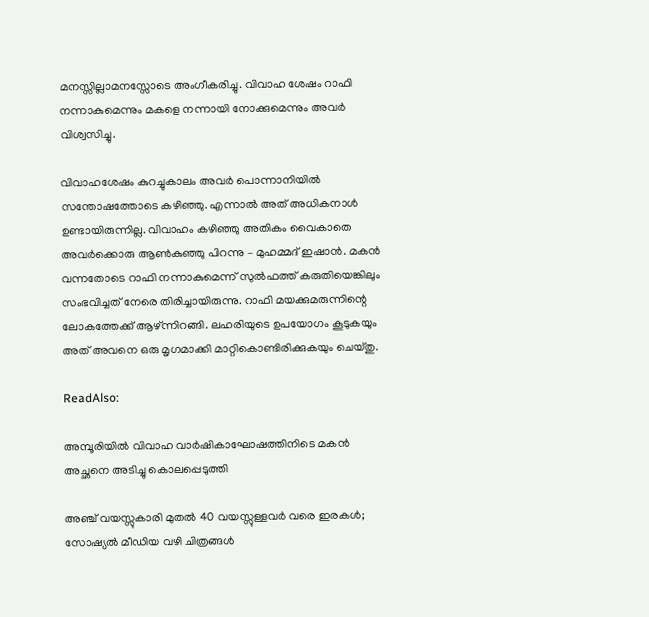മനസ്സില്ലാമനസ്സോടെ അംഗീകരിച്ചു. വിവാഹ ശേഷം റാഫി നന്നാകുമെന്നും മകളെ നന്നായി നോക്കുമെന്നും അവർ വിശ്വസിച്ചു.

വിവാഹശേഷം കുറച്ചുകാലം അവർ പൊന്നാനിയിൽ സന്തോഷത്തോടെ കഴിഞ്ഞു. എന്നാൽ അത് അധികനാൾ ഉണ്ടായിരുന്നില്ല. വിവാഹം കഴിഞ്ഞു അതികം വൈകാതെ അവർക്കൊരു ആൺകുഞ്ഞു പിറന്നു – മുഹമ്മദ് ഇഷാൻ. മകൻ വന്നതോടെ റാഫി നന്നാകുമെന്ന് സുൽഫത്ത് കരുതിയെങ്കിലും സംഭവിച്ചത് നേരെ തിരിച്ചായിരുന്നു. റാഫി മയക്കുമരുന്നിന്റെ ലോകത്തേക്ക് ആഴ്ന്നിറങ്ങി. ലഹരിയുടെ ഉപയോഗം കൂടുകയും അത് അവനെ ഒരു മൃഗമാക്കി മാറ്റികൊണ്ടിരിക്കുകയും ചെയ്തു.

ReadAlso:

അമ്പൂരിയിൽ വിവാഹ വാർഷികാഘോഷത്തിനിടെ മകൻ അച്ഛനെ അടിച്ചു കൊലപ്പെടുത്തി

അഞ്ച് വയസ്സുകാരി മുതൽ 40 വയസ്സുള്ളവർ വരെ ഇരകൾ; സോഷ്യൽ മീഡിയ വഴി ചിത്രങ്ങൾ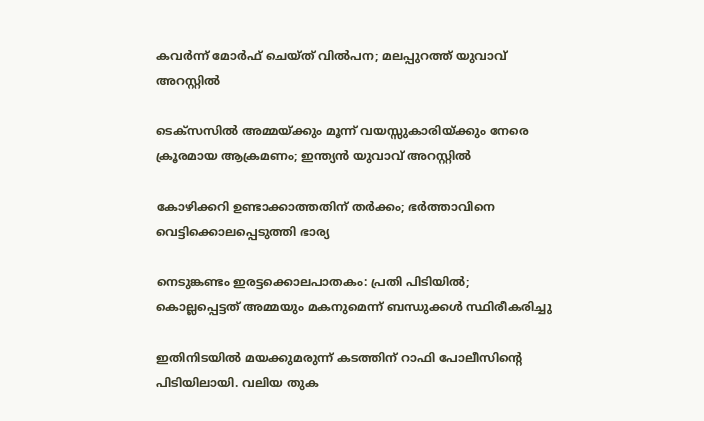കവർന്ന് മോർഫ് ചെയ്ത് വിൽപന; മലപ്പുറത്ത് യുവാവ് അറസ്റ്റിൽ

ടെക്സസിൽ അമ്മയ്ക്കും മൂന്ന് വയസ്സുകാരിയ്ക്കും നേരെ ക്രൂരമായ ആക്രമണം; ഇന്ത്യൻ യുവാവ് അറസ്റ്റിൽ

കോഴിക്കറി ഉണ്ടാക്കാത്തതിന് തർക്കം; ഭർത്താവിനെ വെട്ടിക്കൊലപ്പെടുത്തി ഭാര്യ

നെടുങ്കണ്ടം ഇരട്ടക്കൊലപാതകം: പ്രതി പിടിയിൽ; കൊല്ലപ്പെട്ടത് അമ്മയും മകനുമെന്ന് ബന്ധുക്കൾ സ്ഥിരീകരിച്ചു

ഇതിനിടയിൽ മയക്കുമരുന്ന് കടത്തിന് റാഫി പോലീസിന്റെ പിടിയിലായി. വലിയ തുക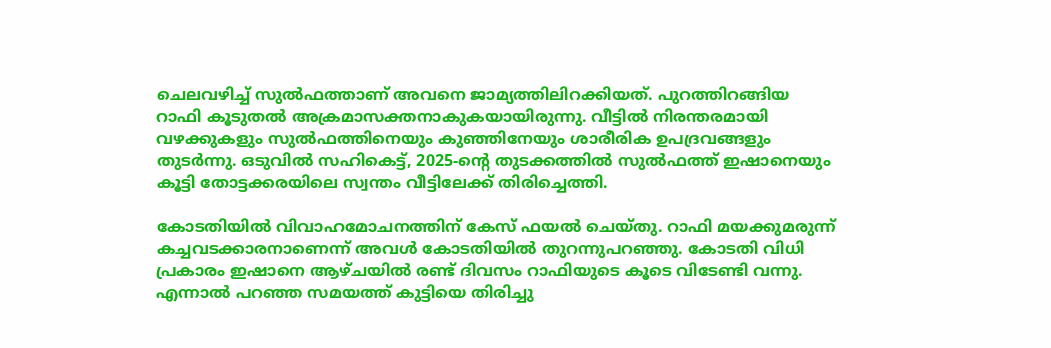ചെലവഴിച്ച് സുൽഫത്താണ് അവനെ ജാമ്യത്തിലിറക്കിയത്. പുറത്തിറങ്ങിയ റാഫി കൂടുതൽ അക്രമാസക്തനാകുകയായിരുന്നു. വീട്ടിൽ നിരന്തരമായി വഴക്കുകളും സുൽഫത്തിനെയും കുഞ്ഞിനേയും ശാരീരിക ഉപദ്രവങ്ങളും തുടർന്നു. ഒടുവിൽ സഹികെട്ട്, 2025-ന്റെ തുടക്കത്തിൽ സുൽഫത്ത് ഇഷാനെയും കൂട്ടി തോട്ടക്കരയിലെ സ്വന്തം വീട്ടിലേക്ക് തിരിച്ചെത്തി.

കോടതിയിൽ വിവാഹമോചനത്തിന് കേസ് ഫയൽ ചെയ്തു. റാഫി മയക്കുമരുന്ന് കച്ചവടക്കാരനാണെന്ന് അവൾ കോടതിയിൽ തുറന്നുപറഞ്ഞു. കോടതി വിധി പ്രകാരം ഇഷാനെ ആഴ്ചയിൽ രണ്ട് ദിവസം റാഫിയുടെ കൂടെ വിടേണ്ടി വന്നു. എന്നാൽ പറഞ്ഞ സമയത്ത് കുട്ടിയെ തിരിച്ചു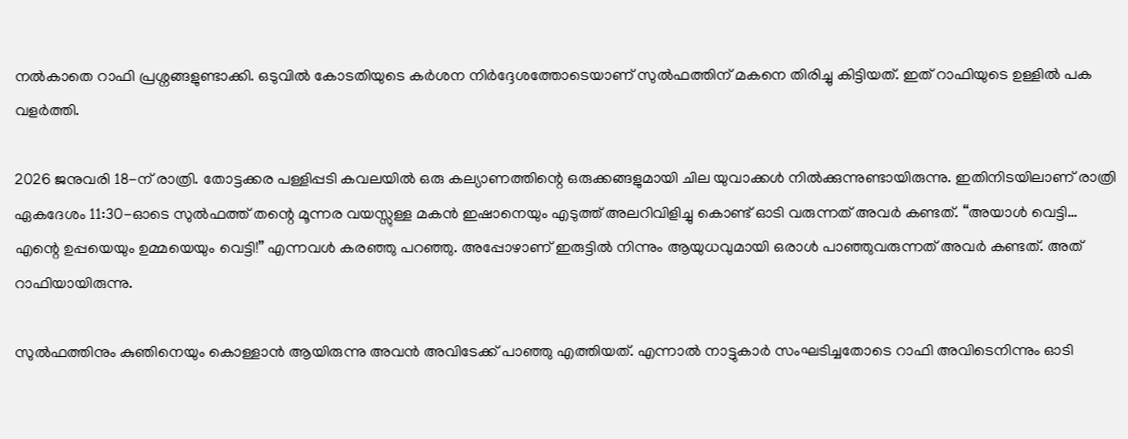നൽകാതെ റാഫി പ്രശ്നങ്ങളുണ്ടാക്കി. ഒടുവിൽ കോടതിയുടെ കർശന നിർദ്ദേശത്തോടെയാണ് സുൽഫത്തിന് മകനെ തിരിച്ചു കിട്ടിയത്. ഇത് റാഫിയുടെ ഉള്ളിൽ പക വളർത്തി.

2026 ജനുവരി 18-ന് രാത്രി. തോട്ടക്കര പള്ളിപ്പടി കവലയിൽ ഒരു കല്യാണത്തിന്റെ ഒരുക്കങ്ങളുമായി ചില യുവാക്കൾ നിൽക്കുന്നുണ്ടായിരുന്നു. ഇതിനിടയിലാണ് രാത്രി ഏകദേശം 11:30-ഓടെ സുൽഫത്ത് തന്റെ മൂന്നര വയസ്സുള്ള മകൻ ഇഷാനെയും എടുത്ത് അലറിവിളിച്ചു കൊണ്ട് ഓടി വരുന്നത് അവർ കണ്ടത്. “അയാൾ വെട്ടി… എന്റെ ഉപ്പയെയും ഉമ്മയെയും വെട്ടി!” എന്നവൾ കരഞ്ഞു പറഞ്ഞു. അപ്പോഴാണ് ഇരുട്ടിൽ നിന്നും ആയുധവുമായി ഒരാൾ പാഞ്ഞുവരുന്നത് അവർ കണ്ടത്. അത് റാഫിയായിരുന്നു.

സുൽഫത്തിനും കുഞിനെയും കൊള്ളാൻ ആയിരുന്നു അവൻ അവിടേക്ക് പാഞ്ഞു എത്തിയത്. എന്നാൽ നാട്ടുകാർ സംഘടിച്ചതോടെ റാഫി അവിടെനിന്നും ഓടി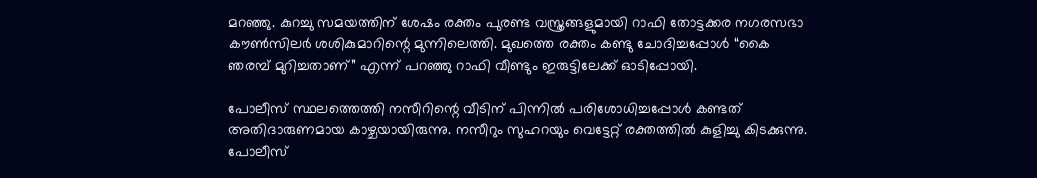മറഞ്ഞു. കുറച്ചു സമയത്തിന് ശേഷം രക്തം പുരണ്ട വസ്ത്രങ്ങളുമായി റാഫി തോട്ടക്കര നഗരസഭാ കൗൺസിലർ ശശികുമാറിന്റെ മുന്നിലെത്തി. മുഖത്തെ രക്തം കണ്ടു ചോദിച്ചപ്പോൾ “കൈ ഞരമ്പ് മുറിച്ചതാണ്” എന്ന് പറഞ്ഞു റാഫി വീണ്ടും ഇരുട്ടിലേക്ക് ഓടിപ്പോയി.

പോലീസ് സ്ഥലത്തെത്തി നസീറിന്റെ വീടിന് പിന്നിൽ പരിശോധിച്ചപ്പോൾ കണ്ടത് അതിദാരുണമായ കാഴ്ചയായിരുന്നു. നസീറും സുഹറയും വെട്ടേറ്റ് രക്തത്തിൽ കുളിച്ചു കിടക്കുന്നു. പോലീസ്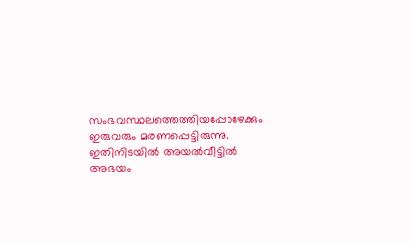സംഭവസ്ഥലത്തെത്തിയപ്പോഴേക്കും ഇരുവരും മരണപ്പെട്ടിരുന്നു. ഇതിനിടയിൽ അയൽവീട്ടിൽ അഭയം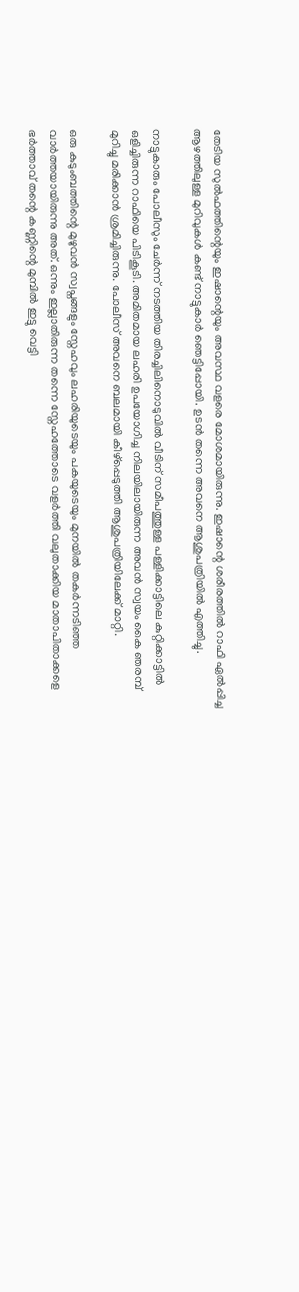തേടിയ സുൽഫത്തിന്റെയും ഇഷാന്റെയും അവസ്ഥ വളരെ മോശമായിരുന്നു. ഇഷാന്റെ ശരീരത്തിൽ റാഫി ഏൽപ്പിച്ച ആഴത്തിലുള്ള മുറിവുകൾ കണ്ട് നാട്ടുകാർ ഞെട്ടിപ്പോയി. ഉടൻ തന്നെ അവനെ ആശുപത്രിയിൽ എത്തിച്ചു.

നാട്ടുകാരും പോലീസും ചേർന്ന് നടത്തിയ തിരച്ചിലിനൊടുവിൽ വീടിന് സമീപത്തുള്ള പള്ളിക്കാട്ടിലെ കുറ്റിക്കാട്ടിൽ ഒളിച്ചിരുന്ന റാഫിയെ പിടികൂടി. അമിതമായ ലഹരി ഉപയോഗിച്ച നിലയിലായിരുന്ന അവൻ സ്വയം കൈ ഞരമ്പ് മുറിച്ചു മരിക്കാൻ ശ്രമിച്ചിരുന്നു. പോലീസ് അവനെ ബലമായി കീഴ്പ്പെടുത്തി ആശുപത്രിയിലേക്ക് മാറ്റി.

ഒരു കുടുംബത്തിന്റെ മുഴുവൻ സ്വപ്നങ്ങളും സ്നേഹവും ലഹരിയുടെയും പകയുടെയും മുനയിൽ തകർന്നടിഞ്ഞ വാർത്തയായിരുന്നു അത്. ഒന്നും ഇല്ലാതിരുന്ന തന്നെ സ്നേഹത്തോടെ വളർത്തി വലുതാക്കിയ മാതാപിതാക്കളെ ഭർത്താവ് തന്റെ കണ്ണിന്റെ മുമ്പിൽ ഇട്ടു വെട്ടി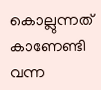കൊല്ലുന്നത് കാണേണ്ടി വന്ന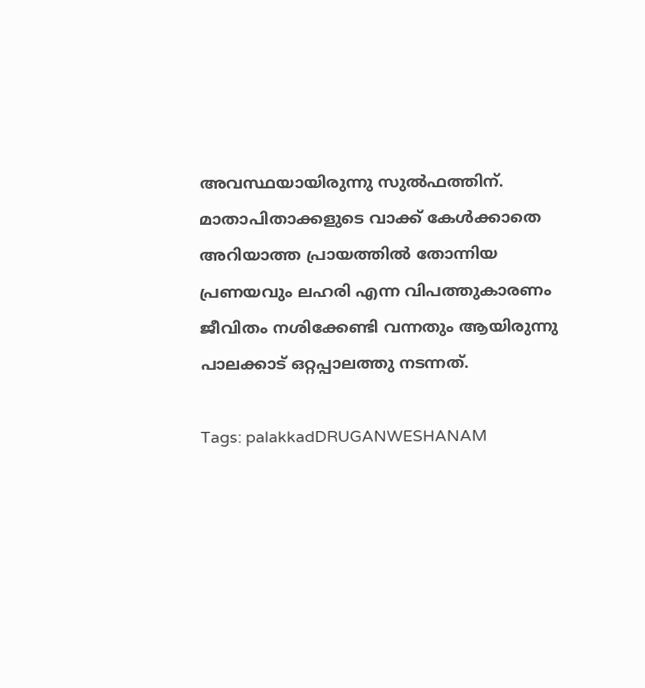അവസ്ഥയായിരുന്നു സുൽഫത്തിന്. മാതാപിതാക്കളുടെ വാക്ക് കേൾക്കാതെ അറിയാത്ത പ്രായത്തിൽ തോന്നിയ പ്രണയവും ലഹരി എന്ന വിപത്തുകാരണം ജീവിതം നശിക്കേണ്ടി വന്നതും ആയിരുന്നു പാലക്കാട് ഒറ്റപ്പാലത്തു നടന്നത്.

Tags: palakkadDRUGANWESHANAM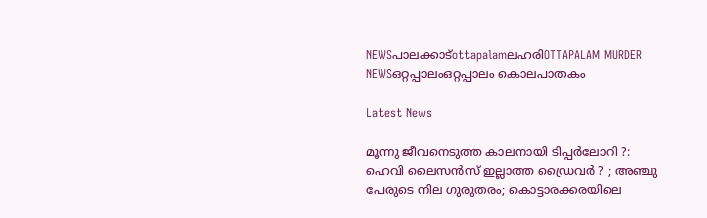NEWSപാലക്കാട്ottapalamലഹരിOTTAPALAM MURDER NEWSഒറ്റപ്പാലംഒറ്റപ്പാലം കൊലപാതകം

Latest News

മൂന്നു ജീവനെടുത്ത കാലനായി ടിപ്പര്‍ലോറി ?: ഹെവി ലൈസന്‍സ് ഇല്ലാത്ത ഡ്രൈവര്‍ ? ; അഞ്ചു പേരുടെ നില ഗുരുതരം; കൊട്ടാരക്കരയിലെ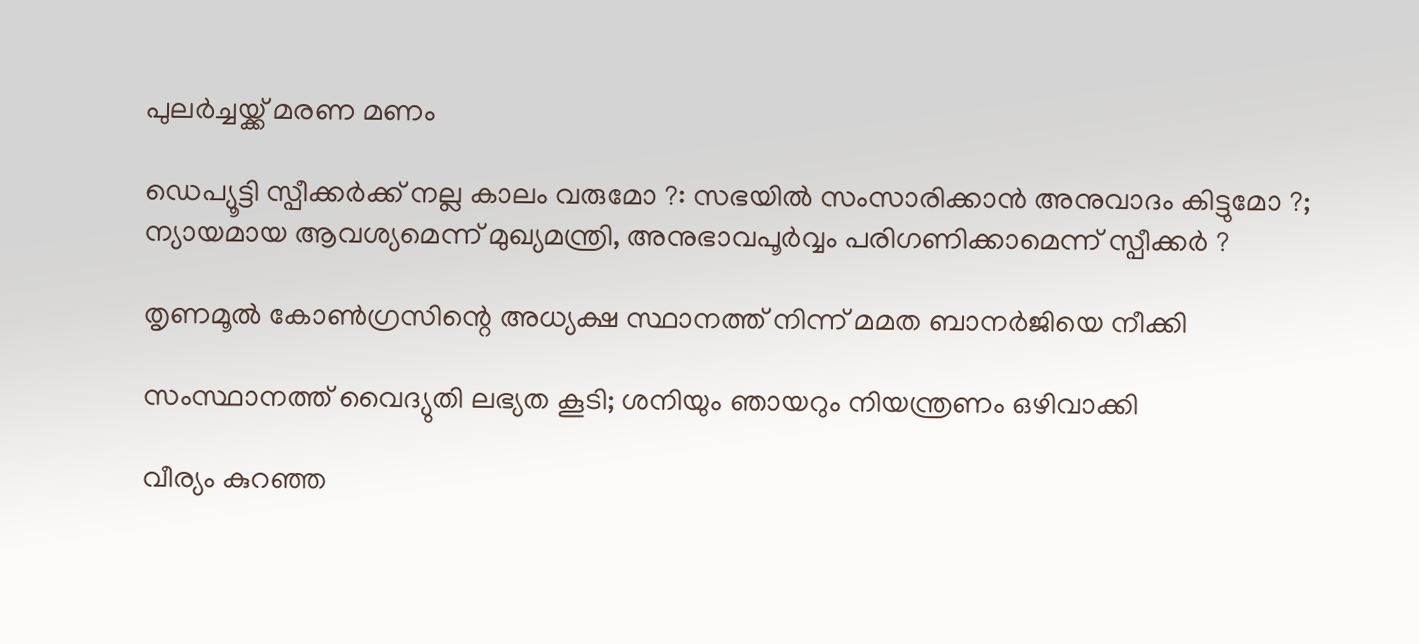പുലര്‍ച്ചയ്ക്ക് മരണ മണം

ഡെപ്യൂട്ടി സ്പീക്കര്‍ക്ക് നല്ല കാലം വരുമോ ?: സഭയില്‍ സംസാരിക്കാന്‍ അനുവാദം കിട്ടുമോ ?; ന്യായമായ ആവശ്യമെന്ന് മുഖ്യമന്ത്രി, അനുഭാവപൂര്‍വ്വം പരിഗണിക്കാമെന്ന് സ്പീക്കര്‍ ?

തൃണമൂല്‍ കോണ്‍ഗ്രസിന്റെ അധ്യക്ഷ സ്ഥാനത്ത് നിന്ന് മമത ബാനര്‍ജിയെ നീക്കി

സംസ്ഥാനത്ത് വൈദ്യുതി ലഭ്യത കൂടി; ശനിയും ഞായറും നിയന്ത്രണം ഒഴിവാക്കി

വീര്യം കുറഞ്ഞ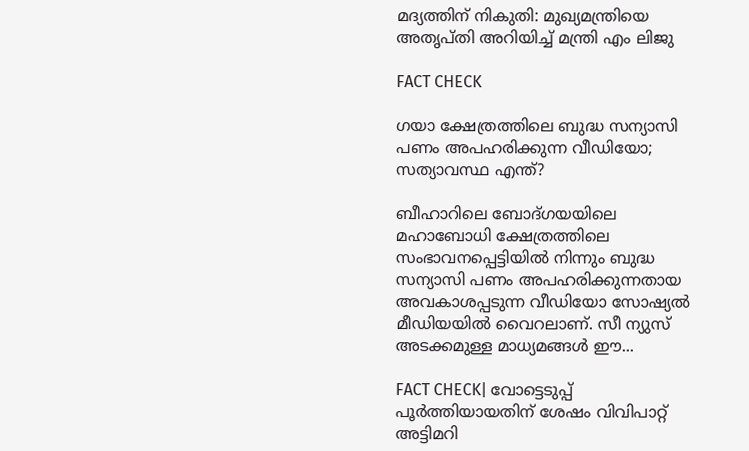മദ്യത്തിന് നികുതി: മുഖ്യമന്ത്രിയെ അതൃപ്തി അറിയിച്ച് മന്ത്രി എം ലിജു

FACT CHECK

ഗയാ ക്ഷേത്രത്തിലെ ബുദ്ധ സന്യാസി പണം അപഹരിക്കുന്ന വീഡിയോ; സത്യാവസ്ഥ എന്ത്?

ബീഹാറിലെ ബോദ്ഗയയിലെ മഹാബോധി ക്ഷേത്രത്തിലെ സംഭാവനപ്പെട്ടിയില്‍ നിന്നും ബുദ്ധ സന്യാസി പണം അപഹരിക്കുന്നതായ അവകാശപ്പടുന്ന വീഡിയോ സോഷ്യല്‍ മീഡിയയില്‍ വൈറലാണ്. സീ ന്യുസ് അടക്കമുള്ള മാധ്യമങ്ങള്‍ ഈ...

FACT CHECK| വോട്ടെടുപ്പ് പൂർത്തിയായതിന് ശേഷം വിവിപാറ്റ് അട്ടിമറി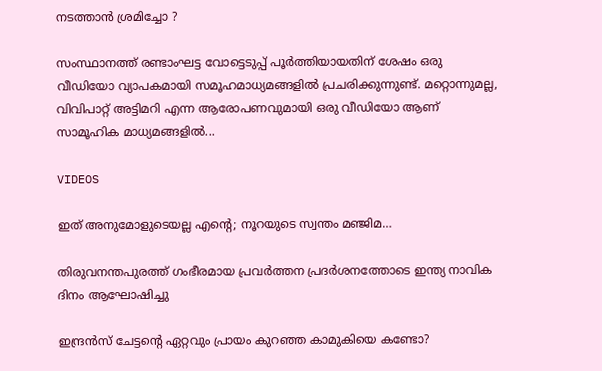നടത്താൻ ശ്രമിച്ചോ ?

സംസ്ഥാനത്ത് രണ്ടാംഘട്ട വോട്ടെടുപ്പ് പൂർത്തിയായതിന് ശേഷം ഒരു വീഡിയോ വ്യാപകമായി സമൂഹമാധ്യമങ്ങളിൽ പ്രചരിക്കുന്നുണ്ട്. മറ്റൊന്നുമല്ല, വിവിപാറ്റ് അട്ടിമറി എന്ന ആരോപണവുമായി ഒരു വീഡിയോ ആണ് സാമൂഹിക മാധ്യമങ്ങളിൽ...

VIDEOS

ഇത് അനുമോളുടെയല്ല എന്റെ; നൂറയുടെ സ്വന്തം മഞ്ജിമ…

തിരുവനന്തപുരത്ത് ഗംഭീരമായ പ്രവർത്തന പ്രദർശനത്തോടെ ഇന്ത്യ നാവിക ദിനം ആഘോഷിച്ചു

ഇന്ദ്രൻസ് ചേട്ടന്റെ ഏറ്റവും പ്രായം കുറഞ്ഞ കാമുകിയെ കണ്ടോ?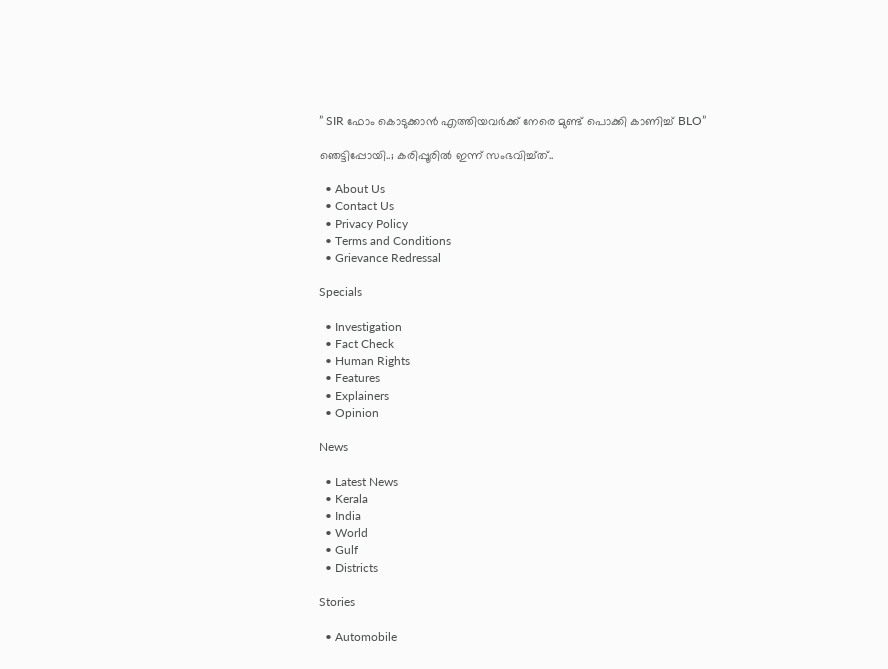” SIR ഫോം കൊടുക്കാൻ എത്തിയവർക്ക് നേരെ മുണ്ട് പൊക്കി കാണിച്ച് BLO”

ഞെട്ടിപ്പോയി..; കരിപ്പൂരിൽ ഇന്ന് സംഭവിച്ച്ത്..

  • About Us
  • Contact Us
  • Privacy Policy
  • Terms and Conditions
  • Grievance Redressal

Specials

  • Investigation
  • Fact Check
  • Human Rights
  • Features
  • Explainers
  • Opinion

News

  • Latest News
  • Kerala
  • India
  • World
  • Gulf
  • Districts

Stories

  • Automobile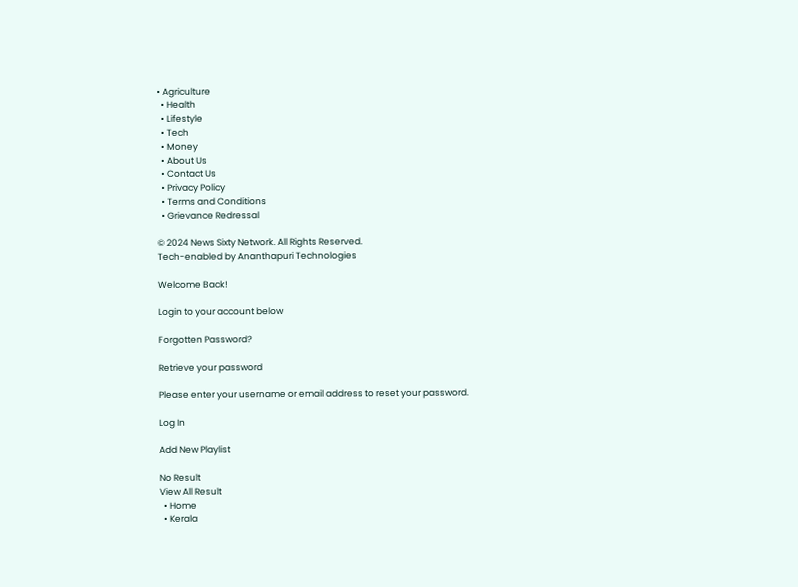• Agriculture
  • Health
  • Lifestyle
  • Tech
  • Money
  • About Us
  • Contact Us
  • Privacy Policy
  • Terms and Conditions
  • Grievance Redressal

© 2024 News Sixty Network. All Rights Reserved.
Tech-enabled by Ananthapuri Technologies

Welcome Back!

Login to your account below

Forgotten Password?

Retrieve your password

Please enter your username or email address to reset your password.

Log In

Add New Playlist

No Result
View All Result
  • Home
  • Kerala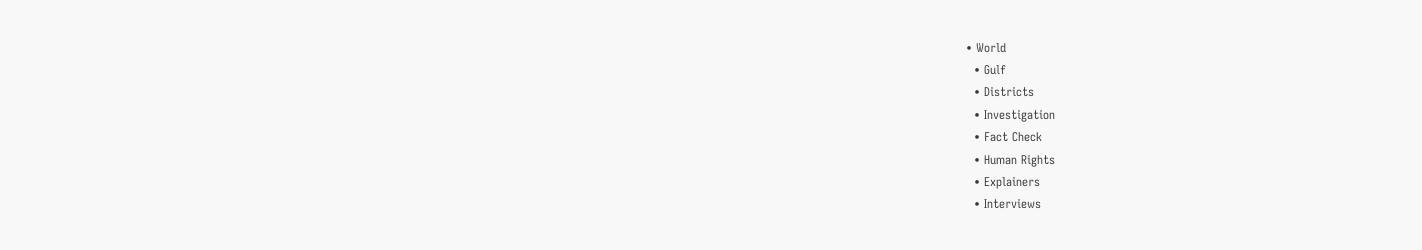• World
  • Gulf
  • Districts
  • Investigation
  • Fact Check
  • Human Rights
  • Explainers
  • Interviews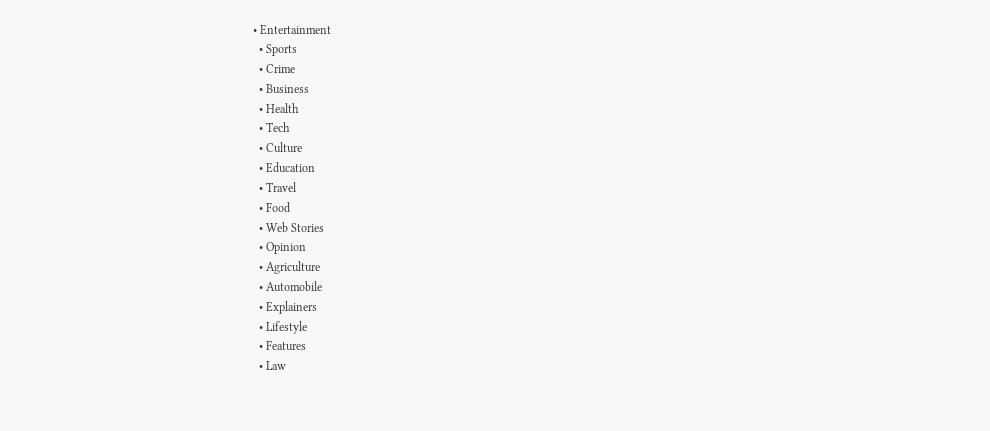• Entertainment
  • Sports
  • Crime
  • Business
  • Health
  • Tech
  • Culture
  • Education
  • Travel
  • Food
  • Web Stories
  • Opinion
  • Agriculture
  • Automobile
  • Explainers
  • Lifestyle
  • Features
  • Law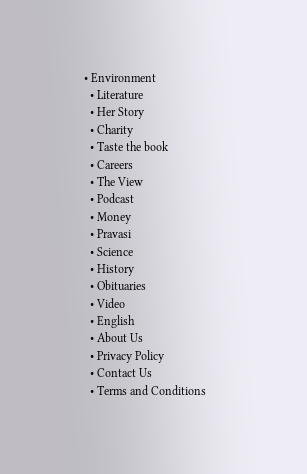• Environment
  • Literature
  • Her Story
  • Charity
  • Taste the book
  • Careers
  • The View
  • Podcast
  • Money
  • Pravasi
  • Science
  • History
  • Obituaries
  • Video
  • English
  • About Us
  • Privacy Policy
  • Contact Us
  • Terms and Conditions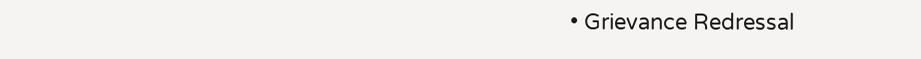• Grievance Redressal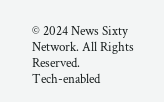© 2024 News Sixty Network. All Rights Reserved.
Tech-enabled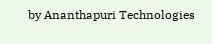by Ananthapuri Technologies